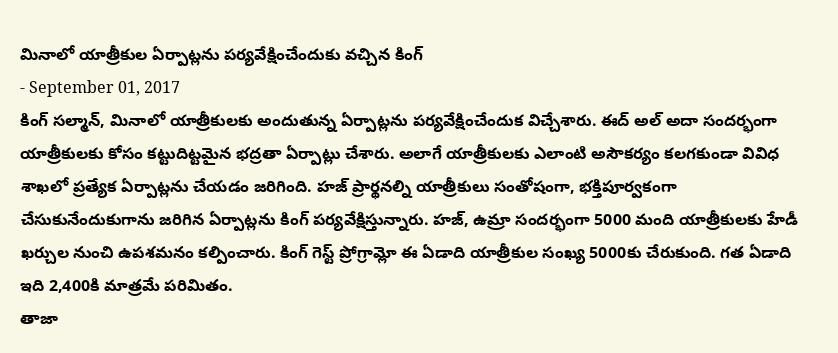మినాలో యాత్రీకుల ఏర్పాట్లను పర్యవేక్షించేందుకు వచ్చిన కింగ్
- September 01, 2017
కింగ్ సల్మాన్, మినాలో యాత్రీకులకు అందుతున్న ఏర్పాట్లను పర్యవేక్షించేందుక విచ్చేశారు. ఈద్ అల్ అదా సందర్భంగా యాత్రీకులకు కోసం కట్టుదిట్టమైన భద్రతా ఏర్పాట్లు చేశారు. అలాగే యాత్రీకులకు ఎలాంటి అసౌకర్యం కలగకుండా వివిధ శాఖలో ప్రత్యేక ఏర్పాట్లను చేయడం జరిగింది. హజ్ ప్రార్థనల్ని యాత్రీకులు సంతోషంగా, భక్తిపూర్వకంగా చేసుకునేందుకుగాను జరిగిన ఏర్పాట్లను కింగ్ పర్యవేక్షిస్తున్నారు. హజ్, ఉమ్రా సందర్భంగా 5000 మంది యాత్రీకులకు హేడీ ఖర్చుల నుంచి ఉపశమనం కల్పించారు. కింగ్ గెస్ట్ ప్రోగ్రామ్లో ఈ ఏడాది యాత్రీకుల సంఖ్య 5000కు చేరుకుంది. గత ఏడాది ఇది 2,400కి మాత్రమే పరిమితం.
తాజా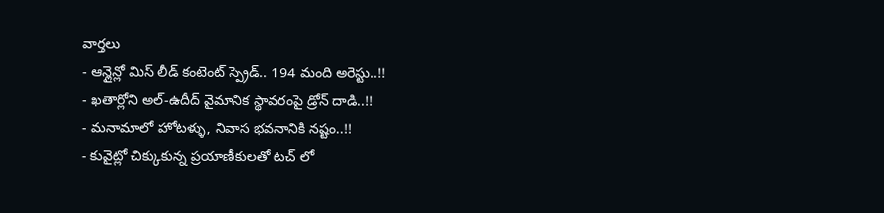వార్తలు
- ఆన్లైన్లో మిస్ లీడ్ కంటెంట్ స్ప్రెడ్.. 194 మంది అరెస్టు..!!
- ఖతార్లోని అల్-ఉదీద్ వైమానిక స్థావరంపై డ్రోన్ దాడి..!!
- మనామాలో హోటళ్ళు, నివాస భవనానికి నష్టం..!!
- కువైట్లో చిక్కుకున్న ప్రయాణీకులతో టచ్ లో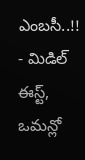ఎంబసీ..!!
- మిడిల్ ఈస్ట్, ఒమన్లో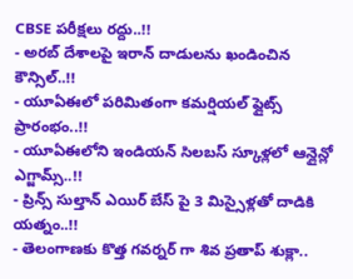CBSE పరీక్షలు రద్దు..!!
- అరబ్ దేశాలపై ఇరాన్ దాడులను ఖండించిన కౌన్సిల్..!!
- యూఏఈలో పరిమితంగా కమర్షియల్ ఫ్లైట్స్ ప్రారంభం..!!
- యూఏఈలోని ఇండియన్ సిలబస్ స్కూళ్లలో ఆన్లైన్లో ఎగ్జామ్స్..!!
- ప్రిన్స్ సుల్తాన్ ఎయిర్ బేస్ పై 3 మిస్సైళ్లతో దాడికి యత్నం..!!
- తెలంగాణకు కొత్త గవర్నర్ గా శివ ప్రతాప్ శుక్లా..